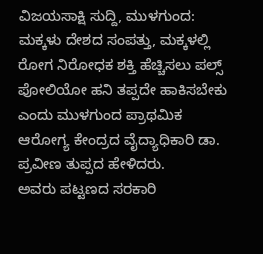ವಿಜಯಸಾಕ್ಷಿ ಸುದ್ದಿ, ಮುಳಗುಂದ: ಮಕ್ಕಳು ದೇಶದ ಸಂಪತ್ತು, ಮಕ್ಕಳಲ್ಲಿ ರೋಗ ನಿರೋಧಕ ಶಕ್ತಿ ಹೆಚ್ಚಿಸಲು ಪಲ್ಸ್ ಪೋಲಿಯೋ ಹನಿ ತಪ್ಪದೇ ಹಾಕಿಸಬೇಕು ಎಂದು ಮುಳಗುಂದ ಪ್ರಾಥಮಿಕ ಆರೋಗ್ಯ ಕೇಂದ್ರದ ವೈದ್ಯಾಧಿಕಾರಿ ಡಾ. ಪ್ರವೀಣ ತುಪ್ಪದ ಹೇಳಿದರು.
ಅವರು ಪಟ್ಟಣದ ಸರಕಾರಿ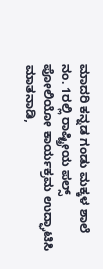ಮಾದರಿ ಕನ್ನಡ ಗಂಡು ಮಕ್ಕಳ ಶಾಲೆ ನಂ. 1ರಲ್ಲಿ ರಾಷ್ಟ್ರೀಯ ಪಲ್ಸ್ ಪೋಲಿಯೋ ಕಾರ್ಯಕ್ರಮ ಉದ್ಘಾಟಿಸಿ ಮಾತನಾಡಿ,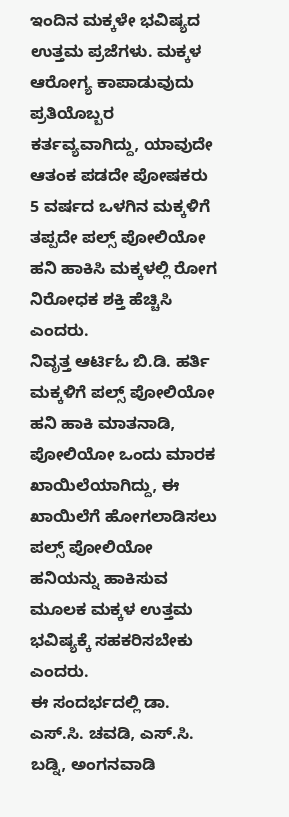ಇಂದಿನ ಮಕ್ಕಳೇ ಭವಿಷ್ಯದ ಉತ್ತಮ ಪ್ರಜೆಗಳು. ಮಕ್ಕಳ ಆರೋಗ್ಯ ಕಾಪಾಡುವುದು ಪ್ರತಿಯೊಬ್ಬರ ಕರ್ತವ್ಯವಾಗಿದ್ದು, ಯಾವುದೇ ಆತಂಕ ಪಡದೇ ಪೋಷಕರು 5 ವರ್ಷದ ಒಳಗಿನ ಮಕ್ಕಳಿಗೆ ತಪ್ಪದೇ ಪಲ್ಸ್ ಪೋಲಿಯೋ ಹನಿ ಹಾಕಿಸಿ ಮಕ್ಕಳಲ್ಲಿ ರೋಗ ನಿರೋಧಕ ಶಕ್ತಿ ಹೆಚ್ಚಿಸಿ ಎಂದರು.
ನಿವೃತ್ತ ಆರ್ಟಿಓ ಬಿ.ಡಿ. ಹರ್ತಿ ಮಕ್ಕಳಿಗೆ ಪಲ್ಸ್ ಪೋಲಿಯೋ ಹನಿ ಹಾಕಿ ಮಾತನಾಡಿ, ಪೋಲಿಯೋ ಒಂದು ಮಾರಕ ಖಾಯಿಲೆಯಾಗಿದ್ದು, ಈ ಖಾಯಿಲೆಗೆ ಹೋಗಲಾಡಿಸಲು ಪಲ್ಸ್ ಪೋಲಿಯೋ ಹನಿಯನ್ನು ಹಾಕಿಸುವ ಮೂಲಕ ಮಕ್ಕಳ ಉತ್ತಮ ಭವಿಷ್ಯಕ್ಕೆ ಸಹಕರಿಸಬೇಕು ಎಂದರು.
ಈ ಸಂದರ್ಭದಲ್ಲಿ ಡಾ. ಎಸ್.ಸಿ. ಚವಡಿ, ಎಸ್.ಸಿ. ಬಡ್ನಿ, ಅಂಗನವಾಡಿ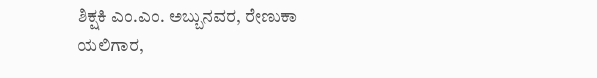ಶಿಕ್ಷಕಿ ಎಂ.ಎಂ. ಅಬ್ಬುನವರ, ರೇಣುಕಾ ಯಲಿಗಾರ,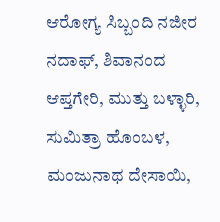ಆರೋಗ್ಯ ಸಿಬ್ಬಂದಿ ನಜೀರ ನದಾಫ್, ಶಿವಾನಂದ ಆಪ್ತಗೇರಿ, ಮುತ್ತು ಬಳ್ಳಾರಿ, ಸುಮಿತ್ರಾ ಹೊಂಬಳ, ಮಂಜುನಾಥ ದೇಸಾಯಿ,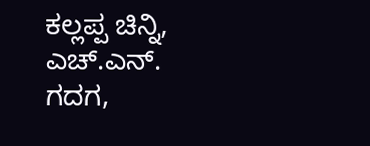ಕಲ್ಲಪ್ಪ ಚಿನ್ನಿ, ಎಚ್.ಎನ್. ಗದಗ,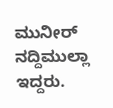ಮುನೀರ್ ನದ್ದಿಮುಲ್ಲಾ ಇದ್ದರು.